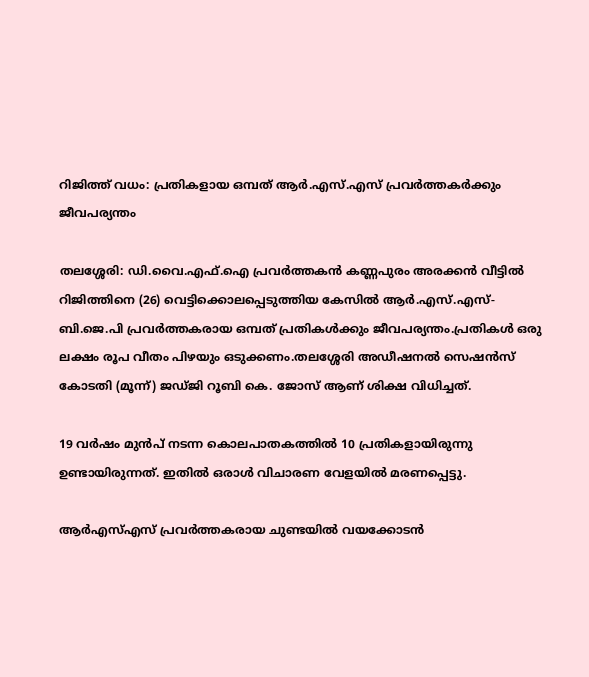റിജിത്ത് വധം: പ്രതികളായ ഒമ്പത് ആര്‍.എസ്.എസ് പ്രവര്‍ത്തകര്‍ക്കും ജീവപര്യന്തം

തലശ്ശേരി: ഡി.വൈ.എഫ്.ഐ പ്രവര്‍ത്തകന്‍ കണ്ണപുരം അരക്കന്‍ വീട്ടില്‍ റിജിത്തിനെ (26) വെട്ടിക്കൊലപ്പെടുത്തിയ കേസില്‍ ആര്‍.എസ്.എസ്- ബി.ജെ.പി പ്രവര്‍ത്തകരായ ഒമ്പത് പ്രതികള്‍ക്കും ജീവപര്യന്തം.പ്രതികള്‍ ഒരു ലക്ഷം രൂപ വീതം പിഴയും ഒടുക്കണം.തലശ്ശേരി അഡീഷനല്‍ സെഷന്‍സ് കോടതി (മൂന്ന്) ജഡ്ജി റൂബി കെ. ജോസ് ആണ് ശിക്ഷ വിധിച്ചത്.

19 വര്‍ഷം മുന്‍പ് നടന്ന കൊലപാതകത്തില്‍ 10 പ്രതികളായിരുന്നു ഉണ്ടായിരുന്നത്. ഇതില്‍ ഒരാള്‍ വിചാരണ വേളയില്‍ മരണപ്പെട്ടു.

ആര്‍എസ്എസ് പ്രവര്‍ത്തകരായ ചുണ്ടയില്‍ വയക്കോടന്‍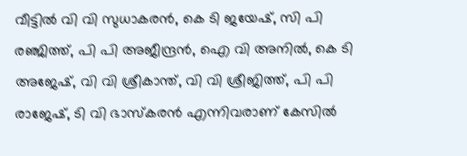വീട്ടില്‍ വി വി സുധാകരന്‍, കെ ടി ജയേഷ്, സി പി രഞ്ജിത്ത്, പി പി അജീന്ദ്രന്‍, ഐ വി അനില്‍, കെ ടി അജേഷ്, വി വി ശ്രീകാന്ത്, വി വി ശ്രീജിത്ത്, പി പി രാജേഷ്, ടി വി ഭാസ്‌കരന്‍ എന്നിവരാണ് കേസില്‍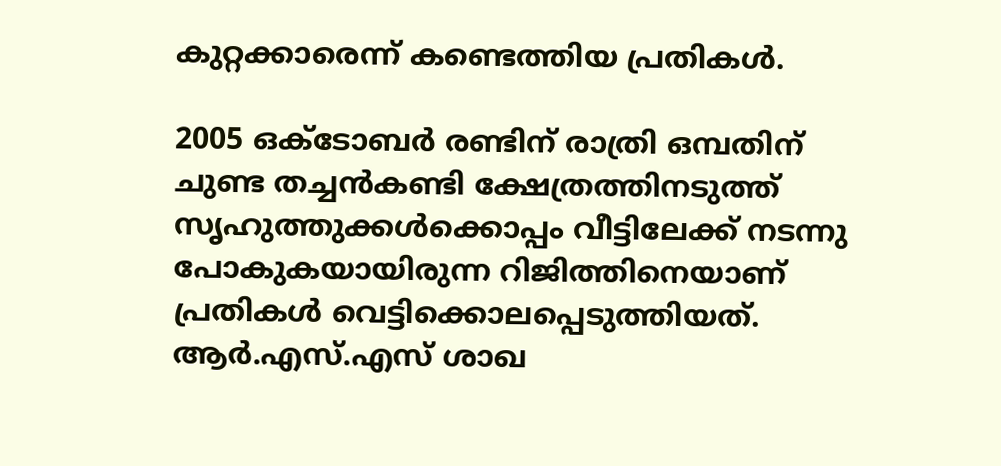കുറ്റക്കാരെന്ന് കണ്ടെത്തിയ പ്രതികള്‍.

2005 ഒക്ടോബര്‍ രണ്ടിന് രാത്രി ഒമ്പതിന് ചുണ്ട തച്ചന്‍കണ്ടി ക്ഷേത്രത്തിനടുത്ത് സൃഹുത്തുക്കള്‍ക്കൊപ്പം വീട്ടിലേക്ക് നടന്നു പോകുകയായിരുന്ന റിജിത്തിനെയാണ് പ്രതികള്‍ വെട്ടിക്കൊലപ്പെടുത്തിയത്. ആര്‍.എസ്.എസ് ശാഖ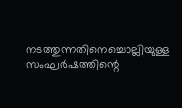നടത്തുന്നതിനെച്ചൊല്ലിയുള്ള സംഘര്‍ഷത്തിന്റെ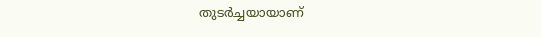തുടര്‍ച്ചയായാണ്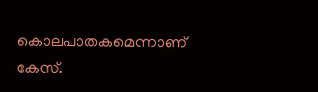കൊലപാതകമെന്നാണ് കേസ്.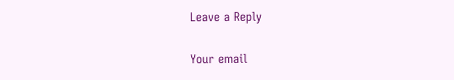Leave a Reply

Your email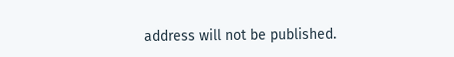address will not be published.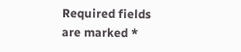Required fields are marked *